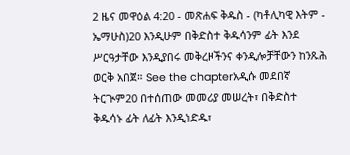2 ዜና መዋዕል 4:20 - መጽሐፍ ቅዱስ - (ካቶሊካዊ እትም - ኤማሁስ)20 እንዲሁም በቅድስተ ቅዱሳንም ፊት እንደ ሥርዓታቸው እንዲያበሩ መቅረዞችንና ቀንዲሎቻቸውን ከንጹሕ ወርቅ አበጀ። See the chapterአዲሱ መደበኛ ትርጒም20 በተሰጠው መመሪያ መሠረት፣ በቅድስተ ቅዱሳኑ ፊት ለፊት እንዲነድዱ፣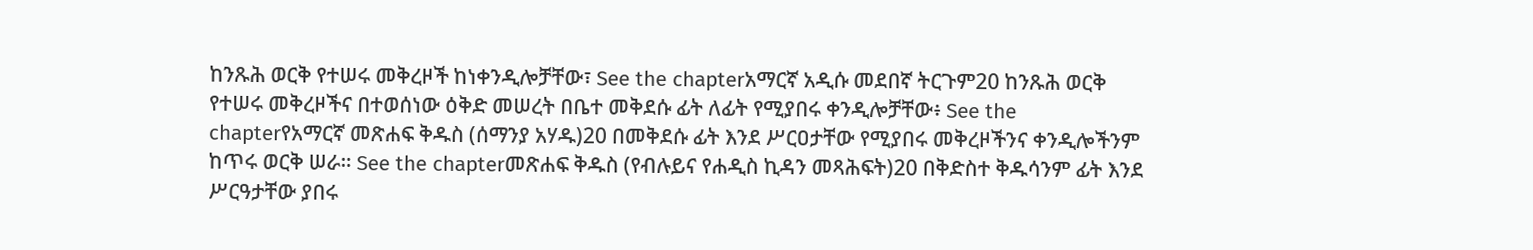ከንጹሕ ወርቅ የተሠሩ መቅረዞች ከነቀንዲሎቻቸው፣ See the chapterአማርኛ አዲሱ መደበኛ ትርጉም20 ከንጹሕ ወርቅ የተሠሩ መቅረዞችና በተወሰነው ዕቅድ መሠረት በቤተ መቅደሱ ፊት ለፊት የሚያበሩ ቀንዲሎቻቸው፥ See the chapterየአማርኛ መጽሐፍ ቅዱስ (ሰማንያ አሃዱ)20 በመቅደሱ ፊት እንደ ሥርዐታቸው የሚያበሩ መቅረዞችንና ቀንዲሎችንም ከጥሩ ወርቅ ሠራ። See the chapterመጽሐፍ ቅዱስ (የብሉይና የሐዲስ ኪዳን መጻሕፍት)20 በቅድስተ ቅዱሳንም ፊት እንደ ሥርዓታቸው ያበሩ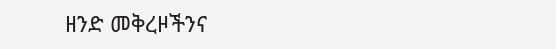ዘንድ መቅረዞችንና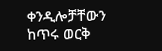ቀንዲሎቻቸውን ከጥሩ ወርቅ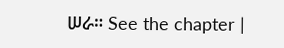ሠራ። See the chapter |